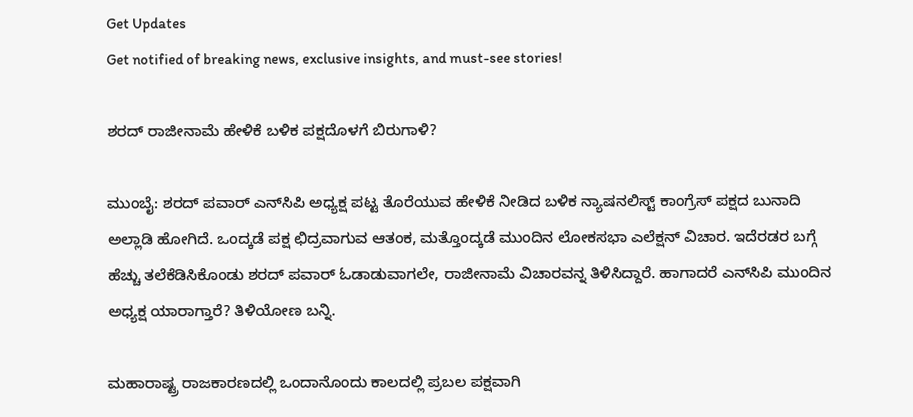Get Updates
Get notified of breaking news, exclusive insights, and must-see stories!

ಶರದ್ ರಾಜೀನಾಮೆ ಹೇಳಿಕೆ ಬಳಿಕ ಪಕ್ಷದೊಳಗೆ ಬಿರುಗಾಳಿ?

ಮುಂಬೈ: ಶರದ್ ಪವಾರ್ ಎನ್‌ಸಿಪಿ ಅಧ್ಯಕ್ಷ ಪಟ್ಟ ತೊರೆಯುವ ಹೇಳಿಕೆ ನೀಡಿದ ಬಳಿಕ ನ್ಯಾಷನಲಿಸ್ಟ್‌ ಕಾಂಗ್ರೆಸ್‌ ಪಕ್ಷದ ಬುನಾದಿ ಅಲ್ಲಾಡಿ ಹೋಗಿದೆ. ಒಂದ್ಕಡೆ ಪಕ್ಷ ಛಿದ್ರವಾಗುವ ಆತಂಕ, ಮತ್ತೊಂದ್ಕಡೆ ಮುಂದಿನ ಲೋಕಸಭಾ ಎಲೆಕ್ಷನ್ ವಿಚಾರ. ಇದೆರಡರ ಬಗ್ಗೆ ಹೆಚ್ಚು ತಲೆಕೆಡಿಸಿಕೊಂಡು ಶರದ್ ಪವಾರ್ ಓಡಾಡುವಾಗಲೇ, ರಾಜೀನಾಮೆ ವಿಚಾರವನ್ನ ತಿಳಿಸಿದ್ದಾರೆ. ಹಾಗಾದರೆ ಎನ್‌ಸಿಪಿ ಮುಂದಿನ ಅಧ್ಯಕ್ಷ ಯಾರಾಗ್ತಾರೆ? ತಿಳಿಯೋಣ ಬನ್ನಿ.

ಮಹಾರಾಷ್ಟ್ರ ರಾಜಕಾರಣದಲ್ಲಿ ಒಂದಾನೊಂದು ಕಾಲದಲ್ಲಿ ಪ್ರಬಲ ಪಕ್ಷವಾಗಿ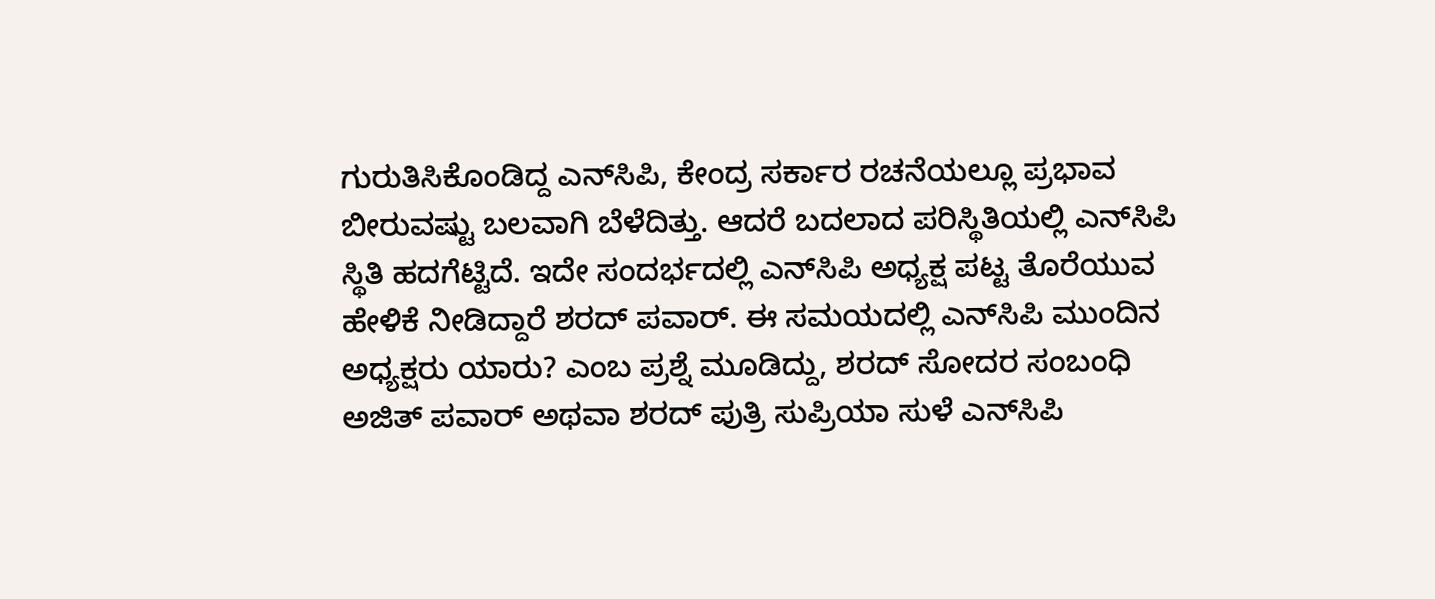ಗುರುತಿಸಿಕೊಂಡಿದ್ದ ಎನ್‌ಸಿಪಿ, ಕೇಂದ್ರ ಸರ್ಕಾರ ರಚನೆಯಲ್ಲೂ ಪ್ರಭಾವ ಬೀರುವಷ್ಟು ಬಲವಾಗಿ ಬೆಳೆದಿತ್ತು. ಆದರೆ ಬದಲಾದ ಪರಿಸ್ಥಿತಿಯಲ್ಲಿ ಎನ್‌ಸಿಪಿ ಸ್ಥಿತಿ ಹದಗೆಟ್ಟಿದೆ. ಇದೇ ಸಂದರ್ಭದಲ್ಲಿ ಎನ್‌ಸಿಪಿ ಅಧ್ಯಕ್ಷ ಪಟ್ಟ ತೊರೆಯುವ ಹೇಳಿಕೆ ನೀಡಿದ್ದಾರೆ ಶರದ್ ಪವಾರ್. ಈ ಸಮಯದಲ್ಲಿ ಎನ್‌ಸಿಪಿ ಮುಂದಿನ ಅಧ್ಯಕ್ಷರು ಯಾರು? ಎಂಬ ಪ್ರಶ್ನೆ ಮೂಡಿದ್ದು, ಶರದ್‌ ಸೋದರ ಸಂಬಂಧಿ ಅಜಿತ್‌ ಪವಾರ್‌ ಅಥವಾ ಶರದ್‌ ಪುತ್ರಿ ಸುಪ್ರಿಯಾ ಸುಳೆ ಎನ್‌ಸಿಪಿ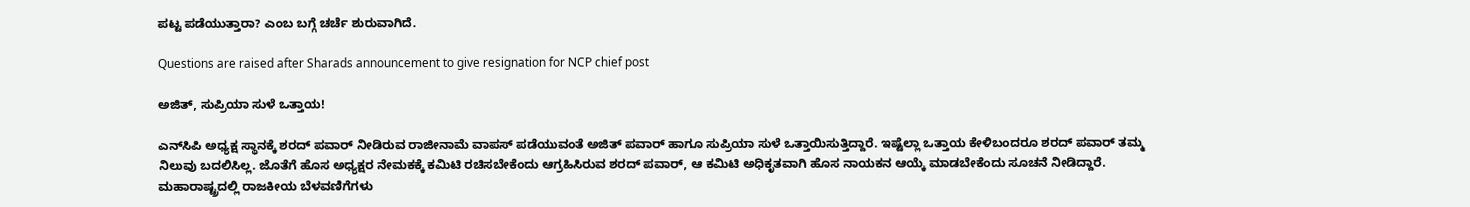ಪಟ್ಟ ಪಡೆಯುತ್ತಾರಾ? ಎಂಬ ಬಗ್ಗೆ ಚರ್ಚೆ ಶುರುವಾಗಿದೆ.

Questions are raised after Sharads announcement to give resignation for NCP chief post

ಅಜಿತ್, ಸುಪ್ರಿಯಾ ಸುಳೆ ಒತ್ತಾಯ!

ಎನ್‌ಸಿಪಿ ಅಧ್ಯಕ್ಷ ಸ್ಥಾನಕ್ಕೆ ಶರದ್ ಪವಾರ್ ನೀಡಿರುವ ರಾಜೀನಾಮೆ ವಾಪಸ್ ಪಡೆಯುವಂತೆ ಅಜಿತ್‌ ಪವಾರ್‌ ಹಾಗೂ ಸುಪ್ರಿಯಾ ಸುಳೆ ಒತ್ತಾಯಿಸುತ್ತಿದ್ದಾರೆ. ಇಷ್ಟೆಲ್ಲಾ ಒತ್ತಾಯ ಕೇಳಿಬಂದರೂ ಶರದ್‌ ಪವಾರ್ ತಮ್ಮ ನಿಲುವು ಬದಲಿಸಿಲ್ಲ. ಜೊತೆಗೆ ಹೊಸ ಅಧ್ಯಕ್ಷರ ನೇಮಕಕ್ಕೆ ಕಮಿಟಿ ರಚಿಸಬೇಕೆಂದು ಆಗ್ರಹಿಸಿರುವ ಶರದ್‌ ಪವಾರ್, ಆ ಕಮಿಟಿ ಅಧಿಕೃತವಾಗಿ ಹೊಸ ನಾಯಕನ ಆಯ್ಕೆ ಮಾಡಬೇಕೆಂದು ಸೂಚನೆ ನೀಡಿದ್ದಾರೆ. ಮಹಾರಾಷ್ಟ್ರದಲ್ಲಿ ರಾಜಕೀಯ ಬೆಳವಣಿಗೆಗಳು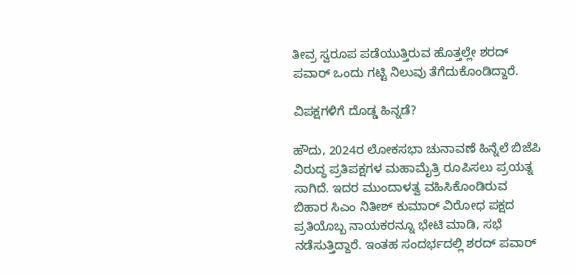ತೀವ್ರ ಸ್ವರೂಪ ಪಡೆಯುತ್ತಿರುವ ಹೊತ್ತಲ್ಲೇ ಶರದ್ ಪವಾರ್ ಒಂದು ಗಟ್ಟಿ ನಿಲುವು ತೆಗೆದುಕೊಂಡಿದ್ದಾರೆ.

ವಿಪಕ್ಷಗಳಿಗೆ ದೊಡ್ಡ ಹಿನ್ನಡೆ?

ಹೌದು, 2024ರ ಲೋಕಸಭಾ ಚುನಾವಣೆ ಹಿನ್ನೆಲೆ ಬಿಜೆಪಿ ವಿರುದ್ಧ ಪ್ರತಿಪಕ್ಷಗಳ ಮಹಾಮೈತ್ರಿ ರೂಪಿಸಲು ಪ್ರಯತ್ನ ಸಾಗಿದೆ. ಇದರ ಮುಂದಾಳತ್ವ ವಹಿಸಿಕೊಂಡಿರುವ ಬಿಹಾರ ಸಿಎಂ ನಿತೀಶ್ ಕುಮಾರ್ ವಿರೋಧ ಪಕ್ಷದ ಪ್ರತಿಯೊಬ್ಬ ನಾಯಕರನ್ನೂ ಭೇಟಿ ಮಾಡಿ, ಸಭೆ ನಡೆಸುತ್ತಿದ್ದಾರೆ. ಇಂತಹ ಸಂದರ್ಭದಲ್ಲಿ ಶರದ್ ಪವಾರ್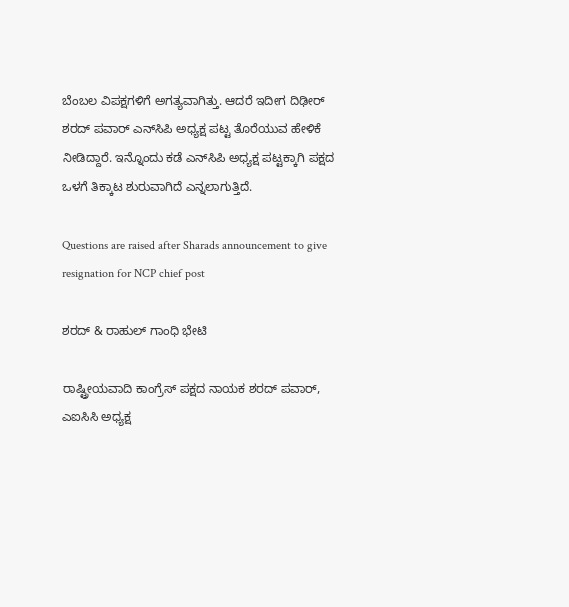ಬೆಂಬಲ ವಿಪಕ್ಷಗಳಿಗೆ ಅಗತ್ಯವಾಗಿತ್ತು. ಆದರೆ ಇದೀಗ ದಿಢೀರ್ ಶರದ್ ಪವಾರ್ ಎನ್‌ಸಿಪಿ ಅಧ್ಯಕ್ಷ ಪಟ್ಟ ತೊರೆಯುವ ಹೇಳಿಕೆ ನೀಡಿದ್ದಾರೆ. ಇನ್ನೊಂದು ಕಡೆ ಎನ್‌ಸಿಪಿ ಅಧ್ಯಕ್ಷ ಪಟ್ಟಕ್ಕಾಗಿ ಪಕ್ಷದ ಒಳಗೆ ತಿಕ್ಕಾಟ ಶುರುವಾಗಿದೆ ಎನ್ನಲಾಗುತ್ತಿದೆ.

Questions are raised after Sharads announcement to give resignation for NCP chief post

ಶರದ್ & ರಾಹುಲ್ ಗಾಂಧಿ ಭೇಟಿ

ರಾಷ್ಟ್ರೀಯವಾದಿ ಕಾಂಗ್ರೆಸ್ ಪಕ್ಷದ ನಾಯಕ ಶರದ್ ಪವಾರ್, ಎಐಸಿಸಿ ಅಧ್ಯಕ್ಷ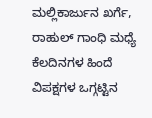ಮಲ್ಲಿಕಾರ್ಜುನ ಖರ್ಗೆ, ರಾಹುಲ್ ಗಾಂಧಿ ಮಧ್ಯೆ ಕೆಲದಿನಗಳ ಹಿಂದೆ ವಿಪಕ್ಷಗಳ ಒಗ್ಗಟ್ಟಿನ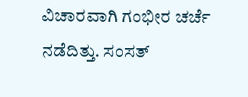ವಿಚಾರವಾಗಿ ಗಂಭೀರ ಚರ್ಚೆ ನಡೆದಿತ್ತು. ಸಂಸತ್‌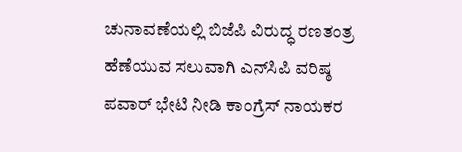ಚುನಾವಣೆಯಲ್ಲಿ ಬಿಜೆಪಿ ವಿರುದ್ಧ ರಣತಂತ್ರ ಹೆಣೆಯುವ ಸಲುವಾಗಿ ಎನ್‌ಸಿಪಿ ವರಿಷ್ಠ ಪವಾರ್ ಭೇಟಿ ನೀಡಿ ಕಾಂಗ್ರೆಸ್ ನಾಯಕರ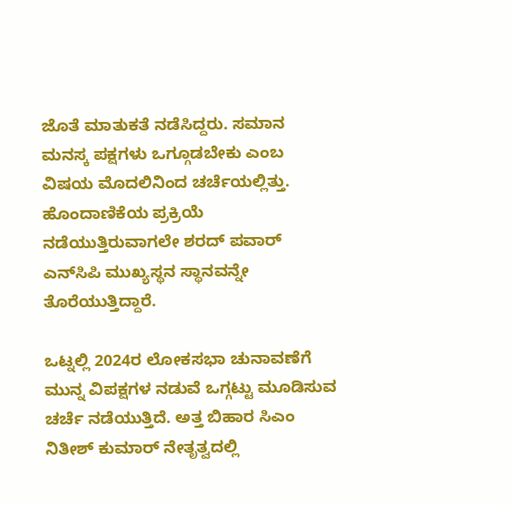ಜೊತೆ ಮಾತುಕತೆ ನಡೆಸಿದ್ದರು. ಸಮಾನ ಮನಸ್ಕ ಪಕ್ಷಗಳು ಒಗ್ಗೂಡಬೇಕು ಎಂಬ ವಿಷಯ ಮೊದಲಿನಿಂದ ಚರ್ಚೆಯಲ್ಲಿತ್ತು. ಹೊಂದಾಣಿಕೆಯ ಪ್ರಕ್ರಿಯೆ ನಡೆಯುತ್ತಿರುವಾಗಲೇ ಶರದ್ ಪವಾರ್ ಎನ್‌ಸಿಪಿ ಮುಖ್ಯಸ್ಥನ ಸ್ಥಾನವನ್ನೇ ತೊರೆಯುತ್ತಿದ್ದಾರೆ.

ಒಟ್ನಲ್ಲಿ 2024ರ ಲೋಕಸಭಾ ಚುನಾವಣೆಗೆ ಮುನ್ನ ವಿಪಕ್ಷಗಳ ನಡುವೆ ಒಗ್ಗಟ್ಟು ಮೂಡಿಸುವ ಚರ್ಚೆ ನಡೆಯುತ್ತಿದೆ. ಅತ್ತ ಬಿಹಾರ ಸಿಎಂ ನಿತೀಶ್ ಕುಮಾರ್ ನೇತೃತ್ವದಲ್ಲಿ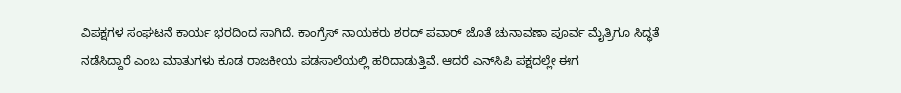ವಿಪಕ್ಷಗಳ ಸಂಘಟನೆ ಕಾರ್ಯ ಭರದಿಂದ ಸಾಗಿದೆ. ಕಾಂಗ್ರೆಸ್ ನಾಯಕರು ಶರದ್ ಪವಾರ್ ಜೊತೆ ಚುನಾವಣಾ ಪೂರ್ವ ಮೈತ್ರಿಗೂ ಸಿದ್ಧತೆ ನಡೆಸಿದ್ದಾರೆ ಎಂಬ ಮಾತುಗಳು ಕೂಡ ರಾಜಕೀಯ ಪಡಸಾಲೆಯಲ್ಲಿ ಹರಿದಾಡುತ್ತಿವೆ. ಆದರೆ ಎನ್‌ಸಿಪಿ ಪಕ್ಷದಲ್ಲೇ ಈಗ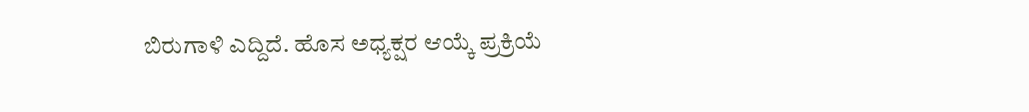ಬಿರುಗಾಳಿ ಎದ್ದಿದೆ. ಹೊಸ ಅಧ್ಯಕ್ಷರ ಆಯ್ಕೆ ಪ್ರಕ್ರಿಯೆ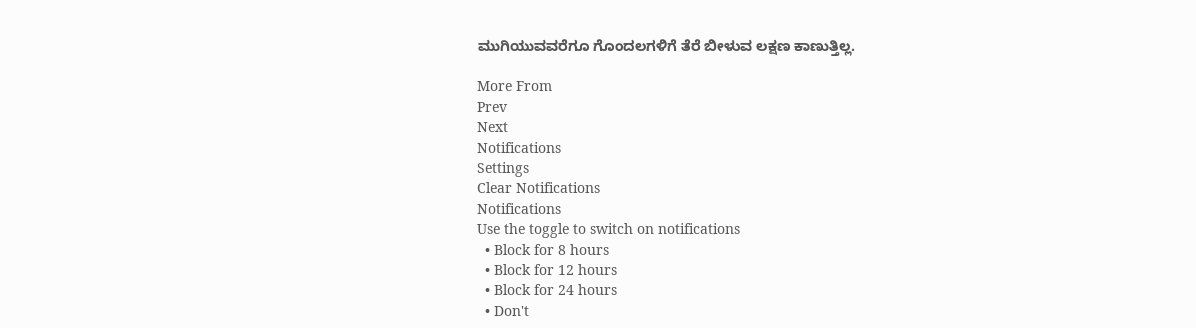ಮುಗಿಯುವವರೆಗೂ ಗೊಂದಲಗಳಿಗೆ ತೆರೆ ಬೀಳುವ ಲಕ್ಷಣ ಕಾಣುತ್ತಿಲ್ಲ.

More From
Prev
Next
Notifications
Settings
Clear Notifications
Notifications
Use the toggle to switch on notifications
  • Block for 8 hours
  • Block for 12 hours
  • Block for 24 hours
  • Don't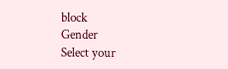block
Gender
Select your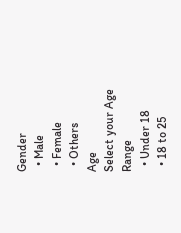Gender
  • Male
  • Female
  • Others
Age
Select your Age Range
  • Under 18
  • 18 to 25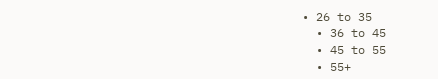• 26 to 35
  • 36 to 45
  • 45 to 55
  • 55+